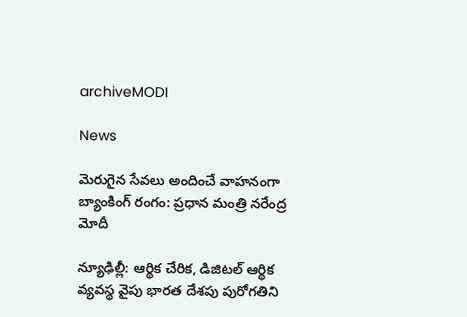archiveMODI

News

మెరుగైన సేవలు అందించే వాహనంగా బ్యాంకింగ్ రంగం: ప్రధాన మంత్రి నరేంద్ర మోదీ

న్యూఢిల్లీ: ఆర్థిక చేరిక, డిజిటల్ ఆర్థిక వ్యవస్థ వైపు భారత దేశపు పురోగతిని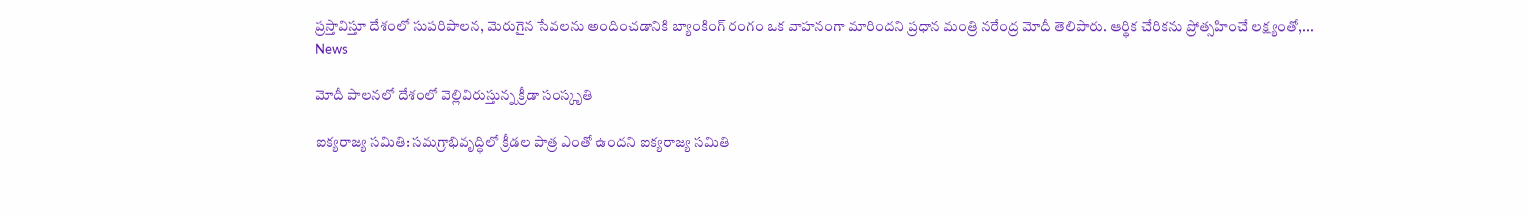ప్రస్తావిస్తూ దేశంలో సుపరిపాలన, మెరుగైన సేవలను అందించడానికి బ్యాంకింగ్ రంగం ఒక వాహనంగా మారిందని ప్రధాన మంత్రి నరేంద్ర మోదీ తెలిపారు. ఆర్థిక చేరికను ప్రోత్సహించే లక్ష్యంతో,...
News

మోదీ పాలనలో దేశంలో వెల్లివిరుస్తున్న క్రీడా సంస్కృతి

ఐక్యరాజ్య సమితి: సమగ్రాభివృద్ధిలో క్రీడల పాత్ర ఎంతో ఉందని ఐక్యరాజ్య సమితి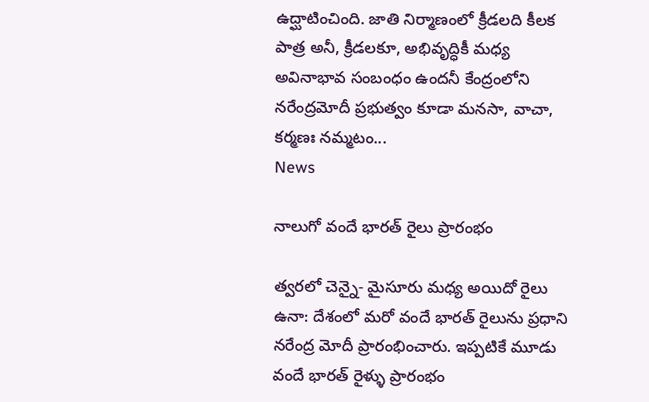ఉద్ఘాటించింది. జాతి నిర్మాణంలో క్రీడలది కీలక పాత్ర అనీ, క్రీడలకూ, అభివృద్ధికీ మధ్య అవినాభావ సంబంధం ఉందనీ కేంద్రంలోని నరేంద్రమోదీ ప్రభుత్వం కూడా మనసా, వాచా, కర్మణః నమ్మటం...
News

నాలుగో వందే భారత్ రైలు ప్రారంభం

త్వ‌ర‌లో చెన్నై- మైసూరు మధ్య అయిదో రైలు ఉనా: దేశంలో మరో వందే భారత్ రైలును ప్రధాని నరేంద్ర మోదీ ప్రారంభించారు. ఇప్పటికే మూడు వందే భారత్ రైళ్ళు ప్రారంభం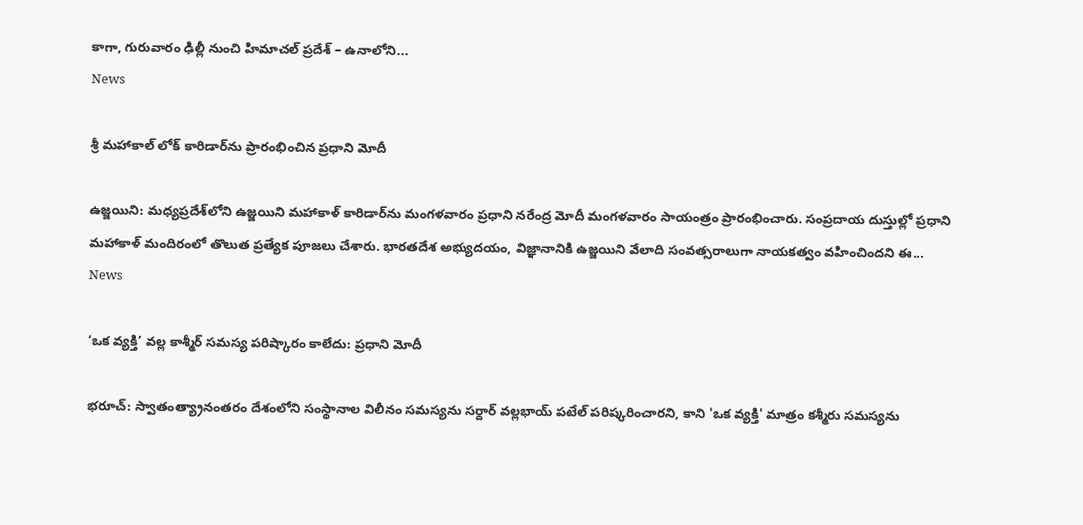కాగా, గురువారం ఢిల్లీ నుంచి హిమాచల్ ప్రదేశ్ – ఉనాలోని...
News

శ్రీ మహాకాల్ లోక్ కారిడార్‌ను ప్రారంభించిన ప్రధాని మోదీ

ఉజ్జయిని: మధ్యప్రదేశ్‌లోని ఉజ్జయిని మహాకాళ్ కారిడార్‌ను మంగళవారం ప్రధాని నరేంద్ర మోదీ మంగళవారం సాయంత్రం ప్రారంభించారు. సంప్రదాయ దుస్తుల్లో ప్రధాని మహాకాళ్ మందిరంలో తొలుత ప్రత్యేక పూజలు చేశారు. భారతదేశ అభ్యుదయం, విజ్ఞానానికి ఉజ్జయిని వేలాది సంవత్సరాలుగా నాయకత్వం వహించిందని ఈ...
News

‘ఒక వ్యక్తి’ వల్ల కాశ్మీర్ సమస్య పరిష్కారం కాలేదు: ప్ర‌ధాని మోదీ

భరూచ్‌‌: స్వాతంత్య్రానంతరం దేశంలోని సంస్థానాల విలీనం సమస్యను సర్దార్ వల్లభాయ్ పటేల్ పరిష్కరించారని, కాని 'ఒక వ్యక్తి' మాత్రం కశ్మీరు సమస్యను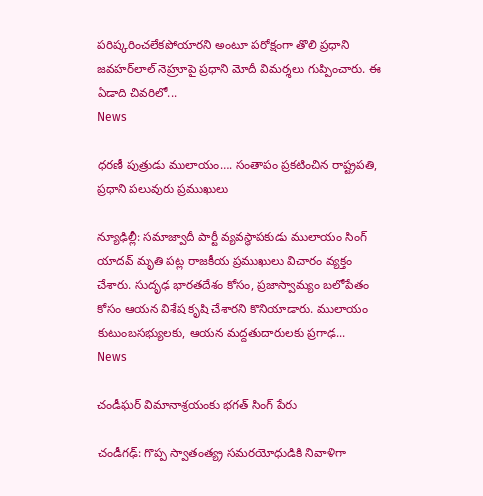పరిష్కరించలేకపోయారని అంటూ పరోక్షంగా తొలి ప్రధాని జవహర్‌లాల్ నెహ్రూపై ప్ర‌ధాని మోదీ విమర్శలు గుప్పించారు. ఈ ఏడాది చివరిలో...
News

ధరణీ పుత్రుడు ములాయం…. సంతాపం ప్రకటించిన రాష్ట్రపతి, ప్రధాని పలువురు ప్రముఖులు

న్యూఢిల్లీ: సమాజ్వాదీ పార్టీ వ్యవస్థాపకుడు ములాయం సింగ్ యాదవ్ మృతి పట్ల రాజకీయ ప్రముఖులు విచారం వ్యక్తం చేశారు. సుదృఢ భారతదేశం కోసం, ప్రజాస్వామ్యం బలోపేతం కోసం ఆయన విశేష కృషి చేశారని కొనియాడారు. ములాయం కుటుంబసభ్యులకు, ఆయన మద్దతుదారులకు ప్రగాఢ...
News

చండీఘర్ విమానాశ్రయంకు భగత్ సింగ్ పేరు

చండీగఢ్: గొప్ప స్వాతంత్య్ర‌ సమరయోధుడికి నివాళిగా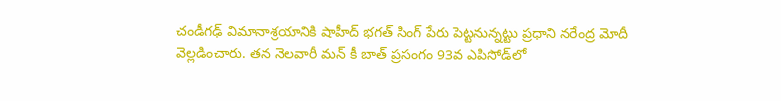చండీగఢ్ విమానాశ్రయానికి షాహీద్ భగత్ సింగ్ పేరు పెట్టనున్నట్టు ప్రధాని నరేంద్ర మోదీ వెల్లడించారు. తన నెలవారీ మన్ కీ బాత్ ప్రసంగం 93వ ఎపిసోడ్‌లో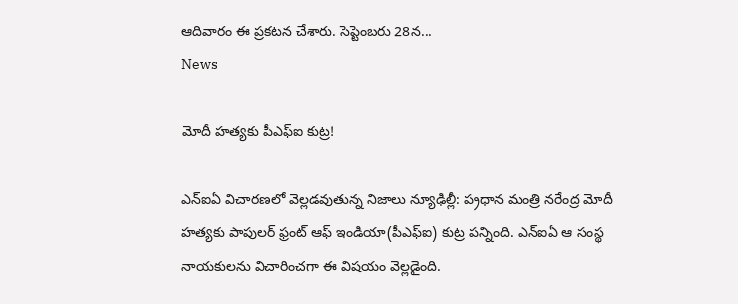ఆదివారం ఈ ప్రకటన చేశారు. సెప్టెంబరు 28న...
News

మోదీ హత్యకు పీఎఫ్ఐ కుట్ర!

ఎన్ఐఏ విచారణలో వెల్లడవుతున్న నిజాలు న్యూఢిల్లీ: ప‌్ర‌ధాన మంత్రి న‌రేంద్ర మోదీ హ‌త్య‌కు పాపులర్ ఫ్రంట్ ఆఫ్ ఇండియా(పీఎఫ్ఐ) కుట్ర ప‌న్నింది. ఎన్ఐఏ ఆ సంస్థ నాయ‌కుల‌ను విచారించ‌గా ఈ విష‌యం వెల్ల‌డైంది.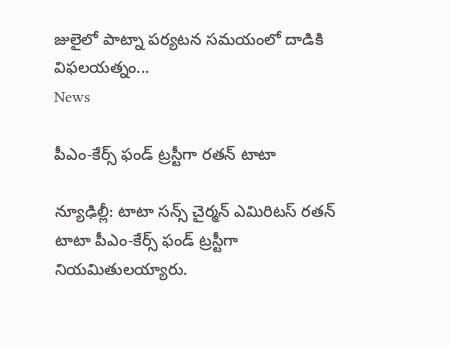జులైలో పాట్నా పర్యటన సమయంలో దాడికి విఫలయత్నం...
News

పీఎం-కేర్స్ ఫండ్ ట్రస్టీగా రతన్ టాటా

న్యూఢిల్లీ: టాటా సన్స్ చైర్మన్ ఎమిరిటస్ రతన్ టాటా పీఎం-కేర్స్ ఫండ్ ట్రస్టీగా నియమితులయ్యారు.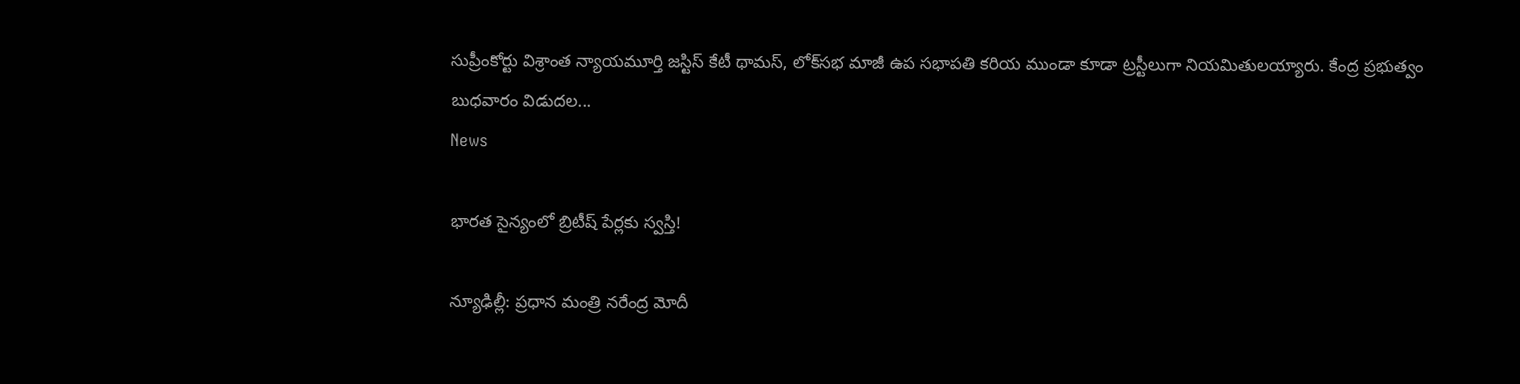సుప్రీంకోర్టు విశ్రాంత న్యాయమూర్తి జస్టిస్ కేటీ థామస్, లోక్‌సభ మాజీ ఉప సభాపతి కరియ ముండా కూడా ట్రస్టీలుగా నియమితులయ్యారు. కేంద్ర ప్రభుత్వం బుధవారం విడుదల...
News

భారత సైన్యంలో బ్రిటీష్ పేర్ల‌కు స్వ‌స్తి!

న్యూఢిల్లీ: ప్రధాన మంత్రి నరేంద్ర మోదీ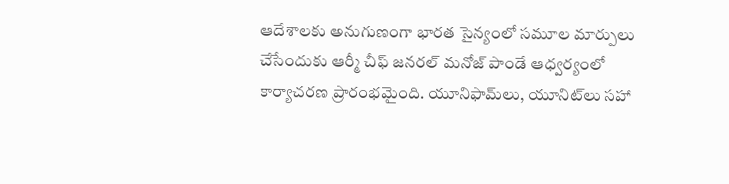ఆదేశాలకు అనుగుణంగా భారత సైన్యంలో సమూల మార్పులు చేసేందుకు ఆర్మీ చీఫ్‌ జనరల్‌ మనోజ్‌ పాండే ఆధ్వర్యంలో కార్యాచరణ ప్రారంభమైంది. యూనిఫామ్‌లు, యూనిట్‌లు సహా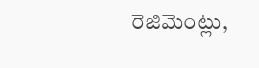రెజిమెంట్లు,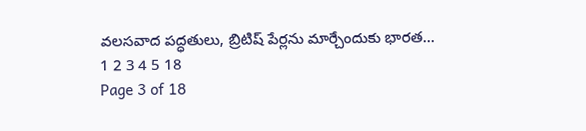వలసవాద పద్ధతులు, బ్రిటిష్‌ పేర్లను మార్చేందుకు భారత...
1 2 3 4 5 18
Page 3 of 18